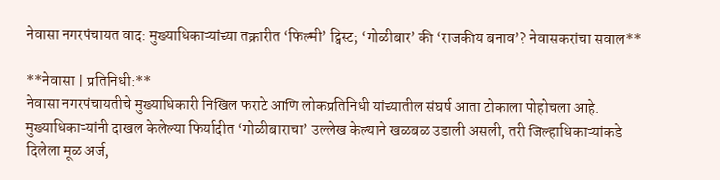नेवासा नगरपंचायत वाद: मुख्याधिकाऱ्यांच्या तक्रारीत ‘फिल्मी’ ट्विस्ट; ‘गोळीबार’ की ‘राजकीय बनाव’? नेवासकरांचा सवाल**

**नेवासा | प्रतिनिधी:**
नेवासा नगरपंचायतीचे मुख्याधिकारी निखिल फराटे आणि लोकप्रतिनिधी यांच्यातील संघर्ष आता टोकाला पोहोचला आहे. मुख्याधिकाऱ्यांनी दाखल केलेल्या फिर्यादीत ‘गोळीबाराचा’ उल्लेख केल्याने खळबळ उडाली असली, तरी जिल्हाधिकाऱ्यांकडे दिलेला मूळ अर्ज,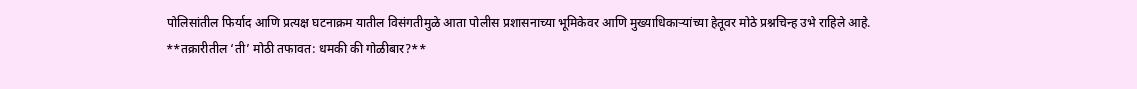पोलिसांतील फिर्याद आणि प्रत्यक्ष घटनाक्रम यातील विसंगतीमुळे आता पोलीस प्रशासनाच्या भूमिकेवर आणि मुख्याधिकाऱ्यांच्या हेतूवर मोठे प्रश्नचिन्ह उभे राहिले आहे.
**तक्रारीतील ‘ती’ मोठी तफावत: धमकी की गोळीबार?**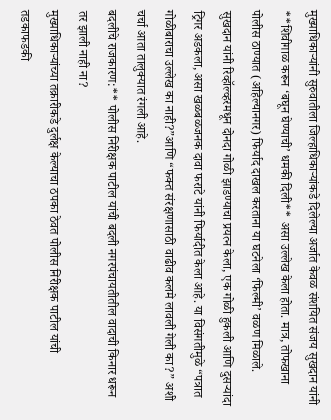मुख्याधिकाऱ्यांनी सुरुवातीला जिल्हाधिकाऱ्यांकडे दिलेल्या अर्जात केवळ संशयित संजय सुखदान यांनी **शिवीगाळ करून ‘बघून घेण्याची’ धमकी दिली** असा उल्लेख केला होता. मात्र, तोफखाना पोलीस ठाण्यात (अहिल्यानगर) फिर्याद दाखल करताना या घटनेला ‘फिल्मी’ वळण मिळाले. सुखदान यांनी रिव्हॉल्व्हरमधून दोनदा गोळी झाडण्याचा प्रयत्न केला, एक गोळी हुकली आणि दुसऱ्यांदा ट्रिगर अडकला, असा खळबळजनक दावा फराटे यांनी फिर्यादीत केला आहे. या विसंगतीमुळे “पत्रात गोळीबाराचा उल्लेख का नाही?”आणि “फक्त संरक्षणासाठी वाढीव कलमे लावली गेली का?” अशी चर्चा आता तालुक्यात रंगली आहे.
बदलीचे राजकारण:** पोलीस निरीक्षक पाटील यांची बदली नगरपंचायतीतील वादाची किनार धरून तर झाली नाही ना?
मुख्याधिकाऱ्यांच्या तक्रारीकडे दुर्लक्ष केल्याचा ठपका ठेवत पोलीस निरीक्षक पाटील यांची तडकाफडकी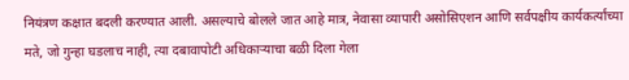नियंत्रण कक्षात बदली करण्यात आली. असल्याचे बोलले जात आहे मात्र, नेवासा व्यापारी असोसिएशन आणि सर्वपक्षीय कार्यकर्त्यांच्या मते, जो गुन्हा घडलाच नाही, त्या दबावापोटी अधिकाऱ्याचा बळी दिला गेला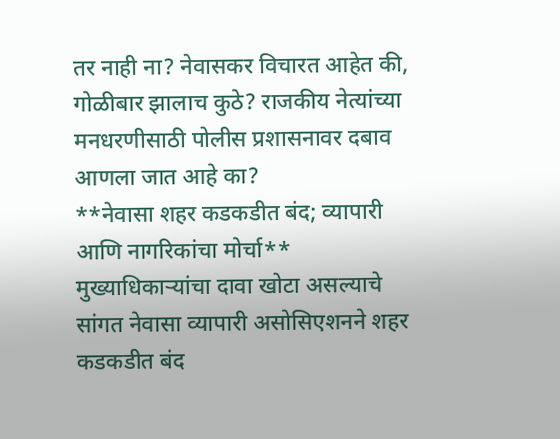तर नाही ना? नेवासकर विचारत आहेत की, गोळीबार झालाच कुठे? राजकीय नेत्यांच्या मनधरणीसाठी पोलीस प्रशासनावर दबाव आणला जात आहे का?
**नेवासा शहर कडकडीत बंद; व्यापारी आणि नागरिकांचा मोर्चा**
मुख्याधिकाऱ्यांचा दावा खोटा असल्याचे सांगत नेवासा व्यापारी असोसिएशनने शहर कडकडीत बंद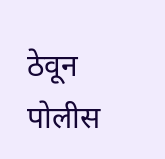ठेवून पोलीस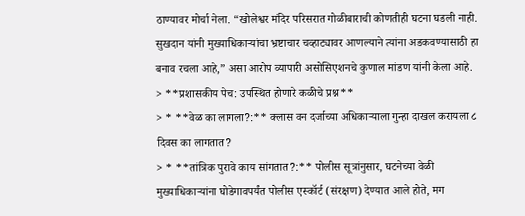ठाण्यावर मोर्चा नेला. “खोलेश्वर मंदिर परिसरात गोळीबाराची कोणतीही घटना घडली नाही. सुखदान यांनी मुख्याधिकाऱ्यांचा भ्रष्टाचार चव्हाट्यावर आणल्याने त्यांना अडकवण्यासाठी हा बनाव रचला आहे,” असा आरोप व्यापारी असोसिएशनचे कुणाल मांडण यांनी केला आहे.
> **प्रशासकीय पेच: उपस्थित होणारे कळीचे प्रश्न**
> * **वेळ का लागला?:** क्लास वन दर्जाच्या अधिकाऱ्याला गुन्हा दाखल करायला ८ दिवस का लागतात?
> * **तांत्रिक पुरावे काय सांगतात?:** पोलीस सूत्रांनुसार, घटनेच्या वेळी मुख्याधिकाऱ्यांना घोडेगावपर्यंत पोलीस एस्कॉर्ट (संरक्षण) देण्यात आले होते, मग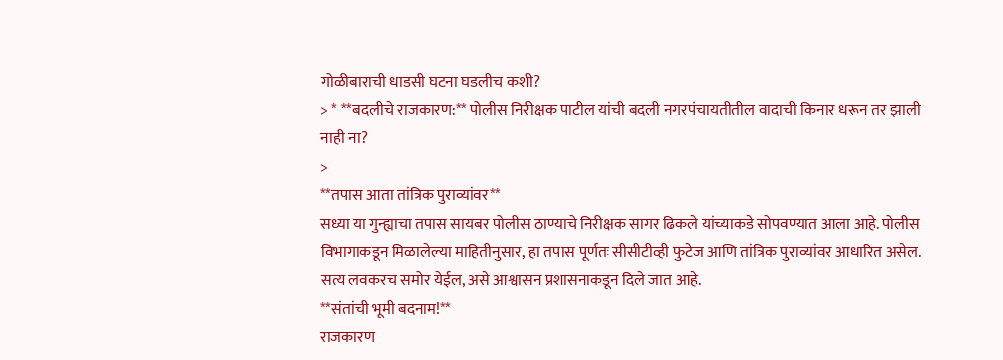गोळीबाराची धाडसी घटना घडलीच कशी?
> * **बदलीचे राजकारण:** पोलीस निरीक्षक पाटील यांची बदली नगरपंचायतीतील वादाची किनार धरून तर झाली नाही ना?
>
**तपास आता तांत्रिक पुराव्यांवर**
सध्या या गुन्ह्याचा तपास सायबर पोलीस ठाण्याचे निरीक्षक सागर ढिकले यांच्याकडे सोपवण्यात आला आहे. पोलीस विभागाकडून मिळालेल्या माहितीनुसार, हा तपास पूर्णतः सीसीटीव्ही फुटेज आणि तांत्रिक पुराव्यांवर आधारित असेल. सत्य लवकरच समोर येईल, असे आश्वासन प्रशासनाकडून दिले जात आहे.
**संतांची भूमी बदनाम!**
राजकारण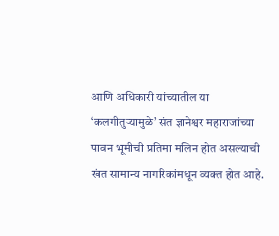आणि अधिकारी यांच्यातील या ‘कलगीतुऱ्यामुळे’ संत ज्ञानेश्वर महाराजांच्या पावन भूमीची प्रतिमा मलिन होत असल्याची खंत सामान्य नागरिकांमधून व्यक्त होत आहे.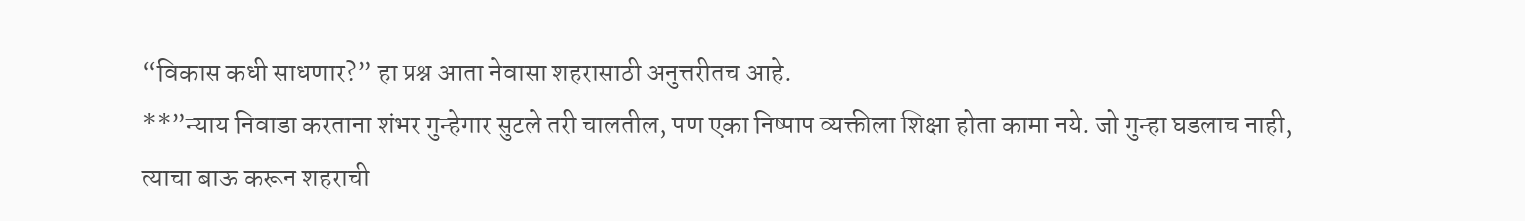“विकास कधी साधणार?” हा प्रश्न आता नेवासा शहरासाठी अनुत्तरीतच आहे.
**”न्याय निवाडा करताना शंभर गुन्हेगार सुटले तरी चालतील, पण एका निष्पाप व्यक्तीला शिक्षा होता कामा नये. जो गुन्हा घडलाच नाही, त्याचा बाऊ करून शहराची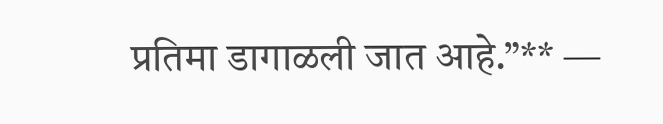प्रतिमा डागाळली जात आहे.”** —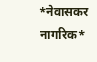*नेवासकर नागरिक*